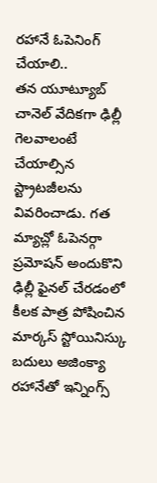రహానే ఓపెనింగ్ చేయాలి..
తన యూట్యూబ్ చానెల్ వేదికగా ఢిల్లీ గెలవాలంటే చేయాల్సిన స్ట్రాటజీలను వివరించాడు. గత మ్యాచ్లో ఓపెనర్గా ప్రమోషన్ అందుకొని ఢిల్లీ ఫైనల్ చేరడంలో కీలక పాత్ర పోషించిన మార్కస్ స్టోయినిస్కు బదులు అజింక్యా రహానేతో ఇన్నింగ్స్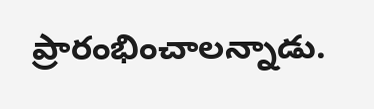ప్రారంభించాలన్నాడు.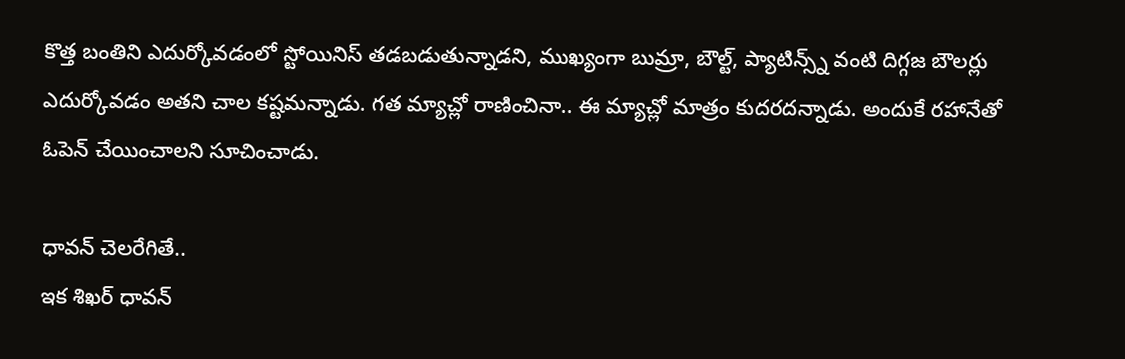కొత్త బంతిని ఎదుర్కోవడంలో స్టోయినిస్ తడబడుతున్నాడని, ముఖ్యంగా బుమ్రా, బౌల్ట్, ప్యాటిన్స్న్ వంటి దిగ్గజ బౌలర్లు ఎదుర్కోవడం అతని చాల కష్టమన్నాడు. గత మ్యాచ్లో రాణించినా.. ఈ మ్యాచ్లో మాత్రం కుదరదన్నాడు. అందుకే రహానేతో ఓపెన్ చేయించాలని సూచించాడు.

ధావన్ చెలరేగితే..
ఇక శిఖర్ ధావన్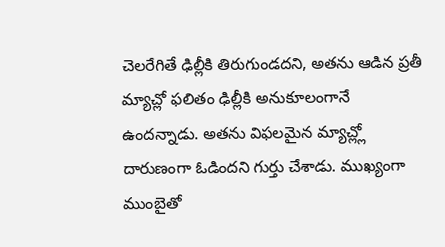చెలరేగితే ఢిల్లీకి తిరుగుండదని, అతను ఆడిన ప్రతీ మ్యాచ్లో ఫలితం ఢిల్లీకి అనుకూలంగానే ఉందన్నాడు. అతను విఫలమైన మ్యాచ్ల్లో దారుణంగా ఓడిందని గుర్తు చేశాడు. ముఖ్యంగా ముంబైతో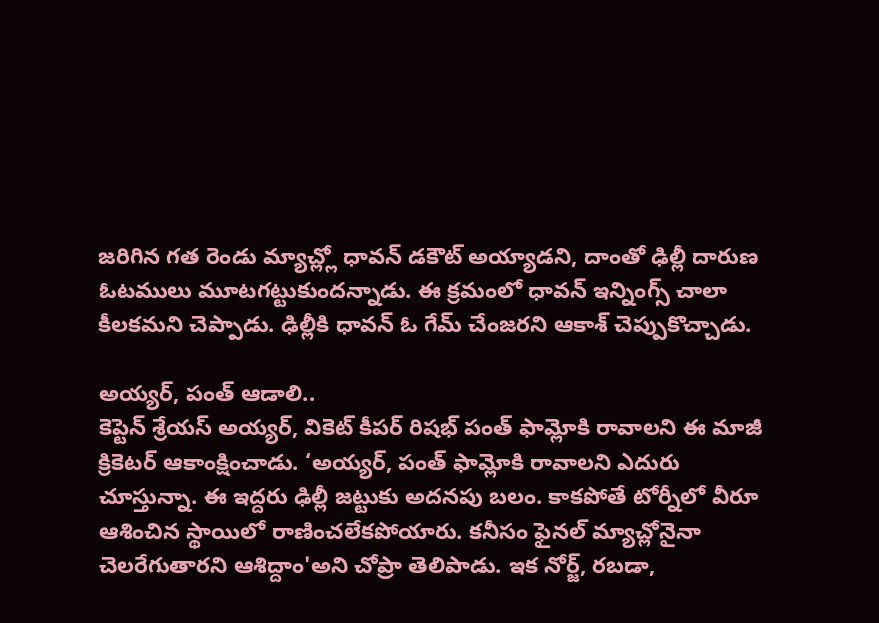జరిగిన గత రెండు మ్యాచ్ల్లో ధావన్ డకౌట్ అయ్యాడని, దాంతో ఢిల్లీ దారుణ ఓటములు మూటగట్టుకుందన్నాడు. ఈ క్రమంలో ధావన్ ఇన్నింగ్స్ చాలా కీలకమని చెప్పాడు. ఢిల్లీకి ధావన్ ఓ గేమ్ చేంజరని ఆకాశ్ చెప్పుకొచ్చాడు.

అయ్యర్, పంత్ ఆడాలి..
కెప్టెన్ శ్రేయస్ అయ్యర్, వికెట్ కీపర్ రిషభ్ పంత్ ఫామ్లోకి రావాలని ఈ మాజీ క్రికెటర్ ఆకాంక్షించాడు. ‘అయ్యర్, పంత్ ఫామ్లోకి రావాలని ఎదురు చూస్తున్నా. ఈ ఇద్దరు ఢిల్లీ జట్టుకు అదనపు బలం. కాకపోతే టోర్నీలో వీరూ ఆశించిన స్థాయిలో రాణించలేకపోయారు. కనీసం ఫైనల్ మ్యాచ్లోనైనా చెలరేగుతారని ఆశిద్దాం'అని చోప్రా తెలిపాడు. ఇక నోర్జ్, రబడా,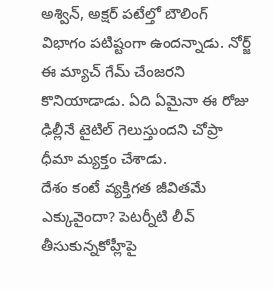అశ్విన్, అక్షర్ పటేల్తో బౌలింగ్ విభాగం పటిష్టంగా ఉందన్నాడు. నోర్జ్ ఈ మ్యాచ్ గేమ్ చేంజరని కొనియాడాడు. ఏది ఏమైనా ఈ రోజు ఢిల్లీనే టైటిల్ గెలుస్తుందని చోప్రా ధీమా మ్యక్తం చేశాడు.
దేశం కంటే వ్యక్తిగత జీవితమే ఎక్కువైందా? పెటర్నీటి లీవ్ తీసుకున్నకోహ్లీపై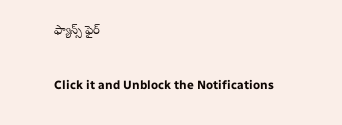ఫ్యాన్స్ ఫైర్


Click it and Unblock the Notifications